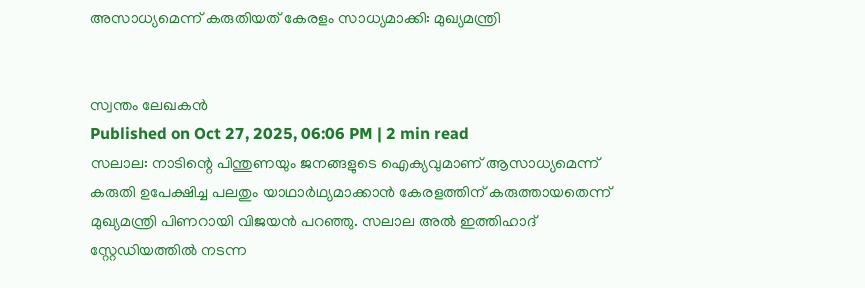അസാധ്യമെന്ന് കരുതിയത് കേരളം സാധ്യമാക്കി: മുഖ്യമന്ത്രി


സ്വന്തം ലേഖകൻ
Published on Oct 27, 2025, 06:06 PM | 2 min read
സലാല: നാടിന്റെ പിന്തുണയും ജനങ്ങളുടെ ഐക്യവുമാണ് ആസാധ്യമെന്ന് കരുതി ഉപേക്ഷിച്ച പലതും യാഥാർഥ്യമാക്കാൻ കേരളത്തിന് കരുത്തായതെന്ന് മുഖ്യമന്ത്രി പിണറായി വിജയൻ പറഞ്ഞു. സലാല അൽ ഇത്തിഹാദ് സ്റ്റേഡിയത്തിൽ നടന്ന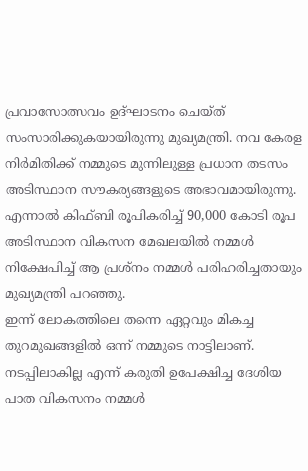പ്രവാസോത്സവം ഉദ്ഘാടനം ചെയ്ത് സംസാരിക്കുകയായിരുന്നു മുഖ്യമന്ത്രി. നവ കേരള നിർമിതിക്ക് നമ്മുടെ മുന്നിലുള്ള പ്രധാന തടസം അടിസ്ഥാന സൗകര്യങ്ങളുടെ അഭാവമായിരുന്നു. എന്നാൽ കിഫ്ബി രൂപികരിച്ച് 90,000 കോടി രൂപ അടിസ്ഥാന വികസന മേഖലയിൽ നമ്മൾ നിക്ഷേപിച്ച് ആ പ്രശ്നം നമ്മൾ പരിഹരിച്ചതായും മുഖ്യമന്ത്രി പറഞ്ഞു.
ഇന്ന് ലോകത്തിലെ തന്നെ ഏറ്റവും മികച്ച തുറമുഖങ്ങളിൽ ഒന്ന് നമ്മുടെ നാട്ടിലാണ്. നടപ്പിലാകില്ല എന്ന് കരുതി ഉപേക്ഷിച്ച ദേശിയ പാത വികസനം നമ്മൾ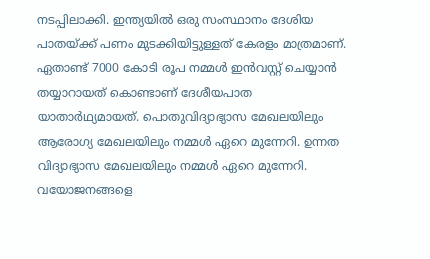നടപ്പിലാക്കി. ഇന്ത്യയിൽ ഒരു സംസ്ഥാനം ദേശിയ പാതയ്ക്ക് പണം മുടക്കിയിട്ടുള്ളത് കേരളം മാത്രമാണ്. ഏതാണ്ട് 7000 കോടി രൂപ നമ്മൾ ഇൻവസ്റ്റ് ചെയ്യാൻ തയ്യാറായത് കൊണ്ടാണ് ദേശീയപാത യാതാർഥ്യമായത്. പൊതുവിദ്യാഭ്യാസ മേഖലയിലും ആരോഗ്യ മേഖലയിലും നമ്മൾ ഏറെ മുന്നേറി. ഉന്നത വിദ്യാഭ്യാസ മേഖലയിലും നമ്മൾ ഏറെ മുന്നേറി.
വയോജനങ്ങളെ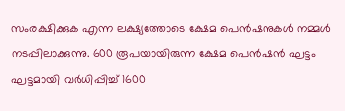സംരക്ഷിക്കുക എന്ന ലക്ഷ്യത്തോടെ ക്ഷേമ പെൻഷനുകൾ നമ്മൾ നടപ്പിലാക്കുന്നു. 600 രൂപയായിരുന്ന ക്ഷേമ പെൻഷൻ ഘട്ടം ഘട്ടമായി വർധിപ്പിച്ച് 1600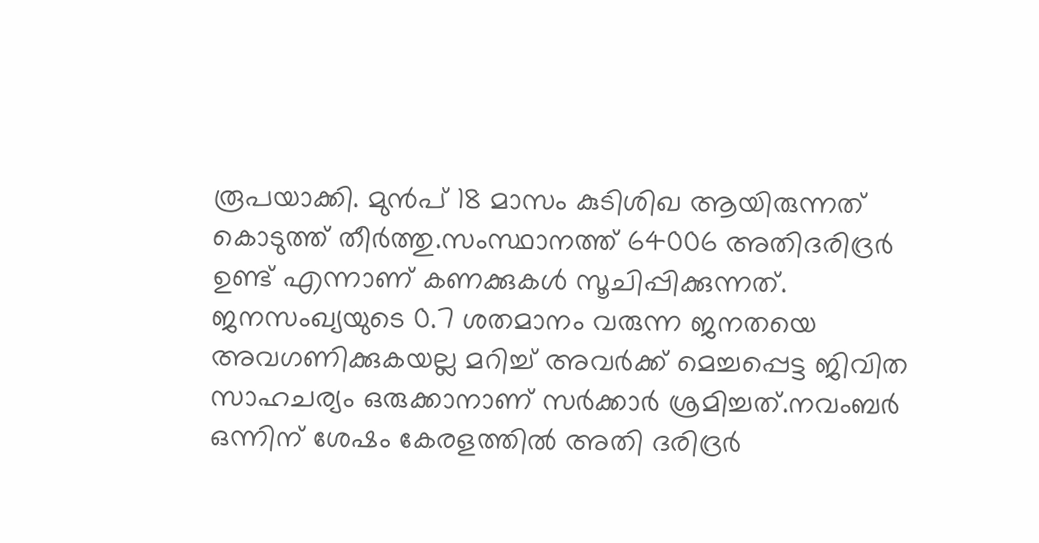രൂപയാക്കി. മുൻപ് 18 മാസം കുടിശിഖ ആയിരുന്നത് കൊടുത്ത് തീർത്തു.സംസ്ഥാനത്ത് 64006 അതിദരിദ്രർ ഉണ്ട് എന്നാണ് കണക്കുകൾ സൂചിപ്പിക്കുന്നത്. ജനസംഖ്യയുടെ 0.7 ശതമാനം വരുന്ന ജനതയെ അവഗണിക്കുകയല്ല മറിച്ച് അവർക്ക് മെച്ചപ്പെട്ട ജിവിത സാഹചര്യം ഒരുക്കാനാണ് സർക്കാർ ശ്രമിച്ചത്.നവംബർ ഒന്നിന് ശേഷം കേരളത്തിൽ അതി ദരിദ്രർ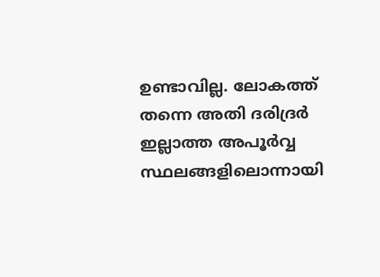ഉണ്ടാവില്ല. ലോകത്ത് തന്നെ അതി ദരിദ്രർ ഇല്ലാത്ത അപൂർവ്വ സ്ഥലങ്ങളിലൊന്നായി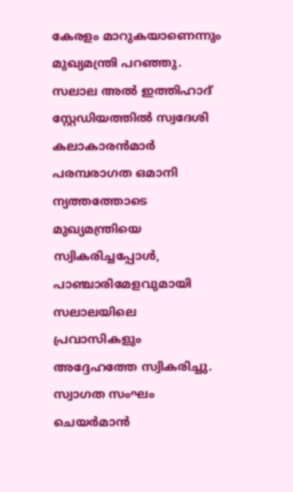കേരളം മാറുകയാണെന്നും മുഖ്യമന്ത്രി പറഞ്ഞു.
സലാല അൽ ഇത്തിഹാദ് സ്റ്റേഡിയത്തിൽ സ്വദേശി കലാകാരൻമാർ പരമ്പരാഗത ഒമാനി ന്യത്തത്തോടെ മുഖ്യമന്ത്രിയെ സ്വികരിച്ചപ്പോൾ, പാഞ്ചാരിമേളവുമായി സലാലയിലെ പ്രവാസികളും അദ്ദേഹത്തേ സ്വികരിച്ചു. സ്വാഗത സംഘം ചെയർമാൻ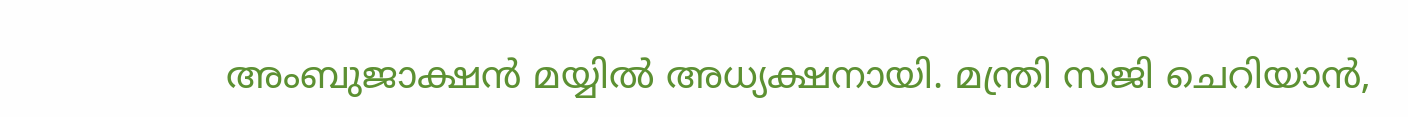അംബുജാക്ഷൻ മയ്യിൽ അധ്യക്ഷനായി. മന്ത്രി സജി ചെറിയാൻ,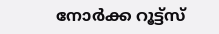നോർക്ക റൂട്ട്സ്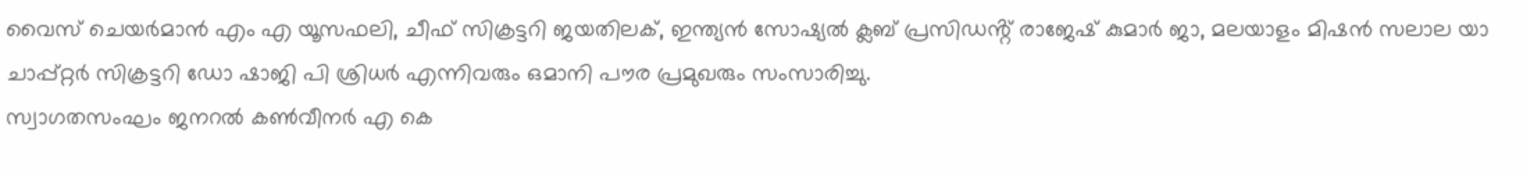വൈസ് ചെയർമാൻ എം എ യൂസഫലി, ചീഫ് സിക്രട്ടറി ജയതിലക്, ഇന്ത്യൻ സോഷ്യൽ ക്ലബ് പ്രസിഡൻ്റ് രാജേഷ് കുമാർ ജാ, മലയാളം മിഷൻ സലാല യാ ചാപ്പ്റ്റർ സിക്രട്ടറി ഡോ ഷാജി പി ശ്രിധർ എന്നിവരും ഒമാനി പൗര പ്രമുഖരും സംസാരിച്ചു.
സ്വാഗതസംഘം ജനറൽ കൺവീനർ എ കെ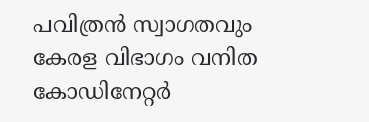പവിത്രൻ സ്വാഗതവും കേരള വിഭാഗം വനിത കോഡിനേറ്റർ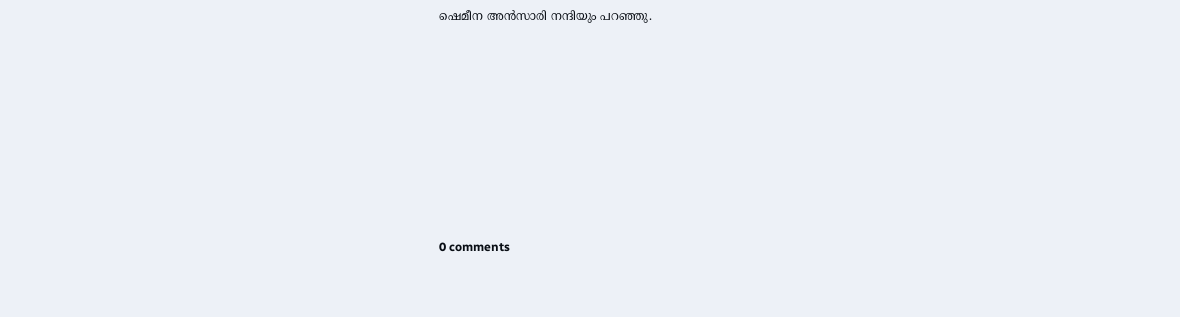ഷെമീന അൻസാരി നന്ദിയും പറഞ്ഞു.










0 comments